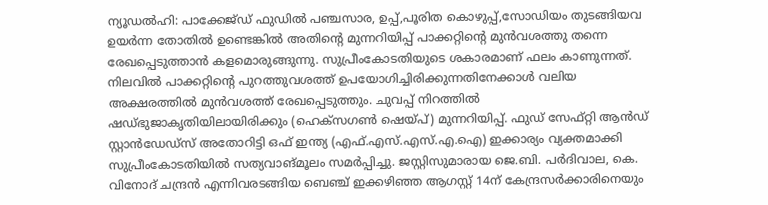ന്യൂഡൽഹി: പാക്കേജ്ഡ് ഫുഡിൽ പഞ്ചസാര, ഉപ്പ്,പൂരിത കൊഴുപ്പ്,സോഡിയം തുടങ്ങിയവ ഉയർന്ന തോതിൽ ഉണ്ടെങ്കിൽ അതിന്റെ മുന്നറിയിപ്പ് പാക്കറ്റിന്റെ മുൻവശത്തു തന്നെ രേഖപ്പെടുത്താൻ കളമൊരുങ്ങുന്നു. സുപ്രീംകോടതിയുടെ ശകാരമാണ് ഫലം കാണുന്നത്. നിലവിൽ പാക്കറ്റിന്റെ പുറത്തുവശത്ത് ഉപയോഗിച്ചിരിക്കുന്നതിനേക്കാൾ വലിയ അക്ഷരത്തിൽ മുൻവശത്ത് രേഖപ്പെടുത്തും. ചുവപ്പ് നിറത്തിൽ ഷഡ്ഭുജാകൃതിയിലായിരിക്കും (ഹെക്സഗൺ ഷെയ്പ്) മുന്നറിയിപ്പ്. ഫുഡ് സേഫ്റ്റി ആൻഡ് സ്റ്റാൻഡേഡ്സ് അതോറിട്ടി ഒഫ് ഇന്ത്യ (എഫ്.എസ്.എസ്.എ.ഐ) ഇക്കാര്യം വ്യക്തമാക്കി സുപ്രീംകോടതിയിൽ സത്യവാങ്മൂലം സമർപ്പിച്ചു. ജസ്റ്റിസുമാരായ ജെ.ബി. പർദിവാല, കെ. വിനോദ് ചന്ദ്രൻ എന്നിവരടങ്ങിയ ബെഞ്ച് ഇക്കഴിഞ്ഞ ആഗസ്റ്റ് 14ന് കേന്ദ്രസർക്കാരിനെയും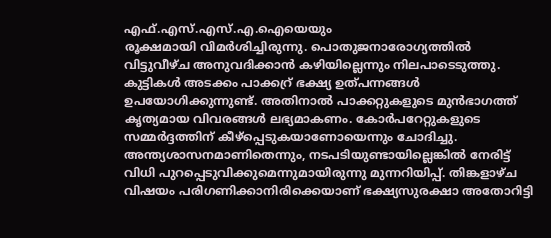എഫ്.എസ്.എസ്.എ.ഐയെയും
രൂക്ഷമായി വിമർശിച്ചിരുന്നു. പൊതുജനാരോഗ്യത്തിൽ വിട്ടുവീഴ്ച അനുവദിക്കാൻ കഴിയില്ലെന്നും നിലപാടെടുത്തു. കുട്ടികൾ അടക്കം പാക്കറ്ര് ഭക്ഷ്യ ഉത്പന്നങ്ങൾ ഉപയോഗിക്കുന്നുണ്ട്. അതിനാൽ പാക്കറ്റുകളുടെ മുൻഭാഗത്ത് കൃത്യമായ വിവരങ്ങൾ ലഭ്യമാകണം. കോർപറേറ്റുകളുടെ സമ്മർദ്ദത്തിന് കീഴ്പ്പെടുകയാണോയെന്നും ചോദിച്ചു. അന്ത്യശാസനമാണിതെന്നും, നടപടിയുണ്ടായില്ലെങ്കിൽ നേരിട്ട് വിധി പുറപ്പെടുവിക്കുമെന്നുമായിരുന്നു മുന്നറിയിപ്പ്. തിങ്കളാഴ്ച വിഷയം പരിഗണിക്കാനിരിക്കെയാണ് ഭക്ഷ്യസുരക്ഷാ അതോറിട്ടി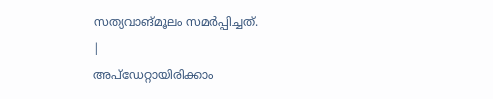സത്യവാങ്മൂലം സമർപ്പിച്ചത്.
|
അപ്ഡേറ്റായിരിക്കാം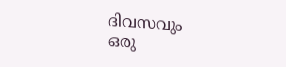ദിവസവും
ഒരു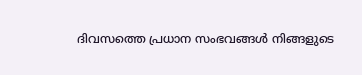ദിവസത്തെ പ്രധാന സംഭവങ്ങൾ നിങ്ങളുടെ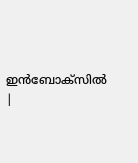ഇൻബോക്സിൽ |